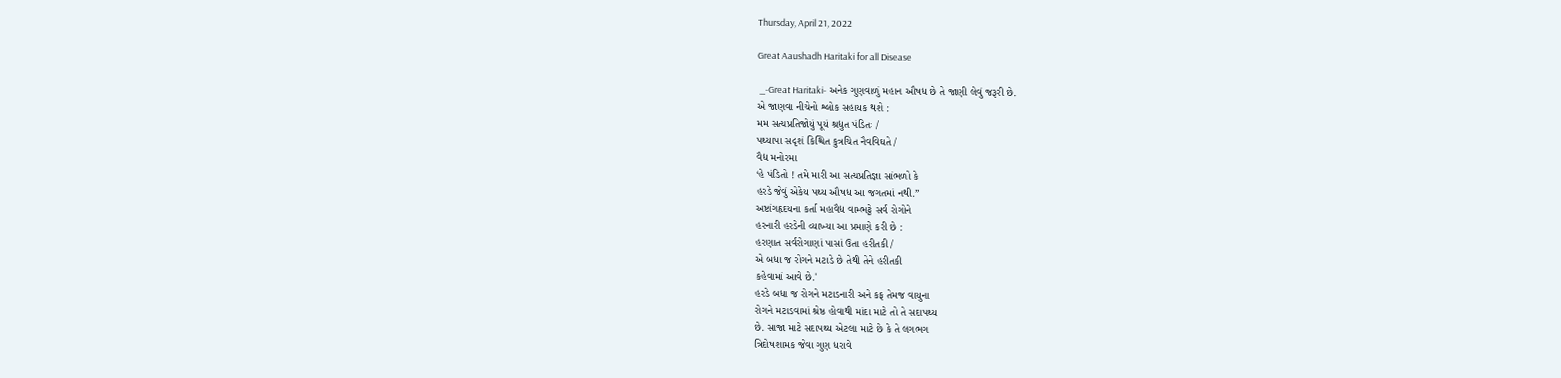Thursday, April 21, 2022

Great Aaushadh Haritaki for all Disease

 _-Great Haritaki- અનેક ગુણવાળું મહાન ઔષધ છે તે જાણી લેવું જરૂરી છે.
એ જાણવા નીચેનો શ્લોક સહાયક થશે :
મમ સત્યપ્રતિજોયું પૂયં શ્રદ્યુત પંડિતઃ /
પથ્યાપા સદૃશં કિશ્ચિત કુત્રચિત નૈવવિઘતે /
વૈદ્ય મનોરમા
‘હે પંડિતો ! તમે મારી આ સત્યપ્રતિજ્ઞા સાંભળો કે
હરડે જેવું એકેય પથ્ય ઔષધ આ જગતમાં નથી.”
અષ્ટાંગહૃદયના કર્તા મહાવૈદ્ય વામ્ભટ્ટે સર્વ રોગોને
હરનારી હરડેની વ્યાખ્યા આ પ્રમાણે કરી છે :
હરણાત સર્વરોગાણાં પાસાં ઉતા હરીતકી /
એ બધા જ રોગને મટાડે છે તેથી તેને હરીતકી
કહેવામાં આવે છે.'
હરડે બધા જ રોગને મટાડનારી અને કફ તેમજ વાયુના
રોગને મટાડવામાં શ્રેષ્ઠ હોવાથી માંદા માટે તો તે સદાપથ્ય
છે. સાજા માટે સદાપથ્ય એટલા માટે છે કે તે લગભગ
ત્રિદોષશામક જેવા ગુણ ધરાવે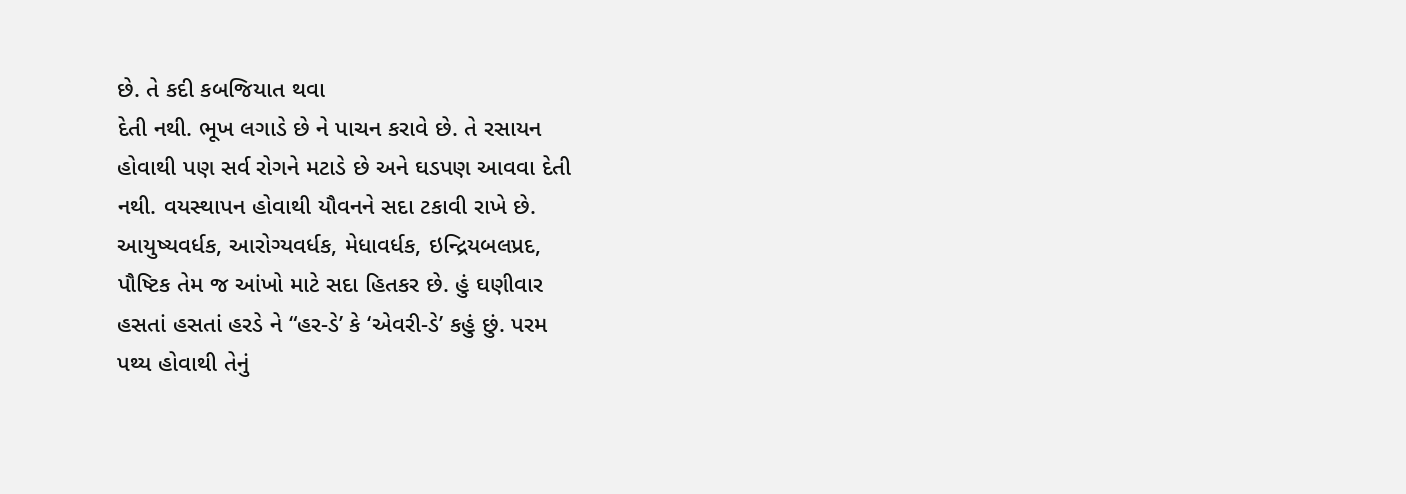છે. તે કદી કબજિયાત થવા
દેતી નથી. ભૂખ લગાડે છે ને પાચન કરાવે છે. તે રસાયન
હોવાથી પણ સર્વ રોગને મટાડે છે અને ઘડપણ આવવા દેતી
નથી. વયસ્થાપન હોવાથી યૌવનને સદા ટકાવી રાખે છે.
આયુષ્યવર્ધક, આરોગ્યવર્ધક, મેધાવર્ધક, ઇન્દ્રિયબલપ્રદ,
પૌષ્ટિક તેમ જ આંખો માટે સદા હિતકર છે. હું ઘણીવાર
હસતાં હસતાં હરડે ને “હર-ડે’ કે ‘એવરી-ડે’ કહું છું. પરમ
પથ્ય હોવાથી તેનું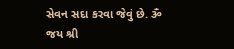સેવન સદા કરવા જેવું છે. ૐ જય શ્રી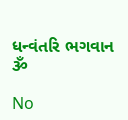ધન્વંતરિ ભગવાન ૐ

No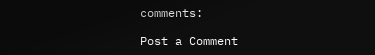comments:

Post a Comment